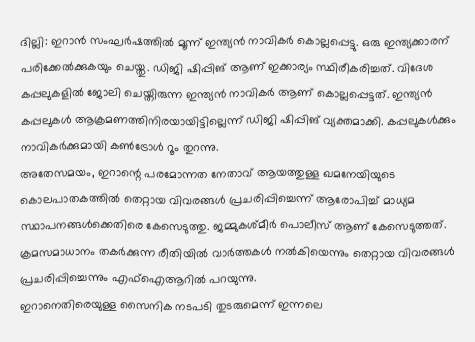ദില്ലി: ഇറാൻ സംഘർഷത്തിൽ മൂന്ന് ഇന്ത്യൻ നാവികർ കൊല്ലപ്പെട്ടു. ഒരു ഇന്ത്യക്കാരന് പരിക്കേൽക്കുകയും ചെയ്തു. ഡിജി ഷിപ്പിങ് ആണ് ഇക്കാര്യം സ്ഥിരീകരിച്ചത്. വിദേശ കപ്പലുകളിൽ ജോലി ചെയ്തിരുന്ന ഇന്ത്യൻ നാവികർ ആണ് കൊല്ലപ്പെട്ടത്. ഇന്ത്യൻ കപ്പലുകൾ ആക്രമണത്തിനിരയായിട്ടില്ലെന്ന് ഡിജി ഷിപ്പിങ് വ്യക്തമാക്കി. കപ്പലുകൾക്കും നാവികർക്കുമായി കൺട്രോൾ റൂം തുറന്നു.
അതേസമയം, ഇറാന്റെ പരമോന്നത നേതാവ് ആയത്തുള്ള ഖമനേയിയുടെ കൊലപാതകത്തിൽ തെറ്റായ വിവരങ്ങൾ പ്രചരിപ്പിച്ചെന്ന് ആരോപിച്ച് മാധ്യമ സ്ഥാപനങ്ങൾക്കെതിരെ കേസെടുത്തു. ജമ്മുകശ്മീർ പൊലീസ് ആണ് കേസെടുത്തത്. ക്രമസമാധാനം തകർക്കുന്ന രീതിയിൽ വാർത്തകൾ നൽകിയെന്നും തെറ്റായ വിവരങ്ങൾ പ്രചരിപ്പിച്ചെന്നും എഫ്ഐആറിൽ പറയുന്നു.
ഇറാനെതിരെയുള്ള സൈനിക നടപടി തുടരുമെന്ന് ഇന്നലെ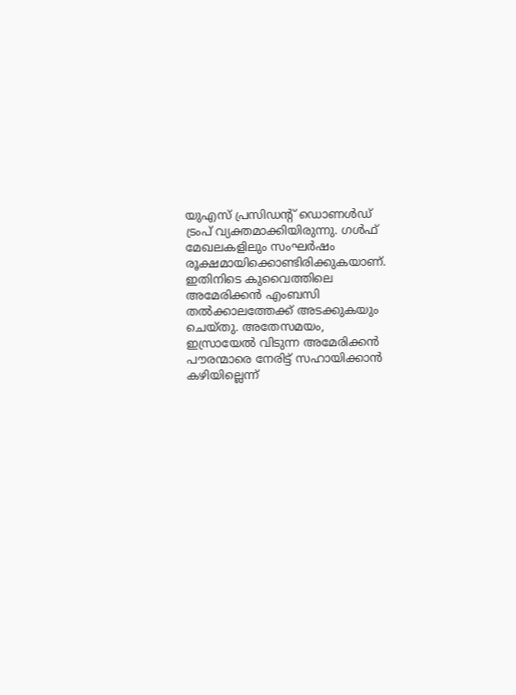യുഎസ് പ്രസിഡന്റ് ഡൊണൾഡ് ട്രംപ് വ്യക്തമാക്കിയിരുന്നു. ഗൾഫ് മേഖലകളിലും സംഘർഷം രൂക്ഷമായിക്കൊണ്ടിരിക്കുകയാണ്. ഇതിനിടെ കുവൈത്തിലെ അമേരിക്കൻ എംബസി തൽക്കാലത്തേക്ക് അടക്കുകയും ചെയ്തു. അതേസമയം, ഇസ്രായേൽ വിടുന്ന അമേരിക്കൻ പൗരന്മാരെ നേരിട്ട് സഹായിക്കാൻ കഴിയില്ലെന്ന്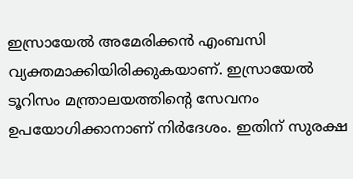ഇസ്രായേൽ അമേരിക്കൻ എംബസി വ്യക്തമാക്കിയിരിക്കുകയാണ്. ഇസ്രായേൽ ടൂറിസം മന്ത്രാലയത്തിന്റെ സേവനം ഉപയോഗിക്കാനാണ് നിർദേശം. ഇതിന് സുരക്ഷ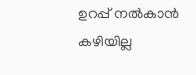ഉറപ്പ് നൽകാൻ കഴിയില്ല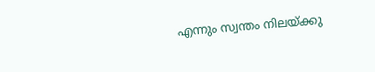എന്നും സ്വന്തം നിലയ്ക്കു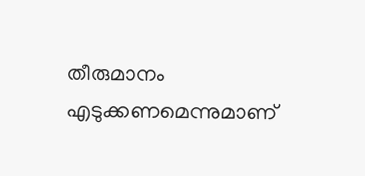തീരുമാനം എടുക്കണമെന്നുമാണ്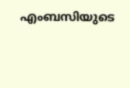എംബസിയുടെ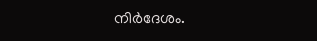നിർദേശം.